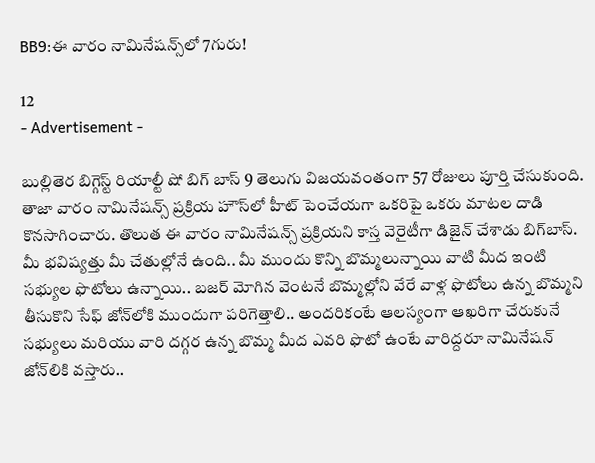BB9:ఈ వారం నామినేషన్స్‌లో 7గురు!

12
- Advertisement -

బుల్లితెర బిగ్గెస్ట్ రియాల్టీ షో బిగ్ బాస్ 9 తెలుగు విజయవంతంగా 57 రోజులు పూర్తి చేసుకుంది. తాజా వారం నామినేషన్స్ ప్రక్రియ హౌస్‌లో హీట్ పెంచేయగా ఒకరిపై ఒకరు మాటల దాడి కొనసాగించారు. తొలుత ఈ వారం నామినేషన్స్‌ ప్రక్రియని కాస్త వెరైటీగా డిజైన్ చేశాడు బిగ్‌బాస్. మీ భవిష్యత్తు మీ చేతుల్లోనే ఉంది.. మీ ముందు కొన్ని బొమ్మలున్నాయి వాటి మీద ఇంటి సభ్యుల ఫొటోలు ఉన్నాయి.. బజర్ మోగిన వెంటనే బొమ్మల్లోని వేరే వాళ్ల ఫొటోలు ఉన్న బొమ్మని తీసుకొని సేఫ్ జోన్‌లోకి ముందుగా పరిగెత్తాలి.. అందరికంటే ఆలస్యంగా ఆఖరిగా చేరుకునే సభ్యులు మరియు వారి దగ్గర ఉన్న బొమ్మ మీద ఎవరి ఫొటో ఉంటే వారిద్దరూ నామినేషన్ జోన్‌లికి వస్తారు..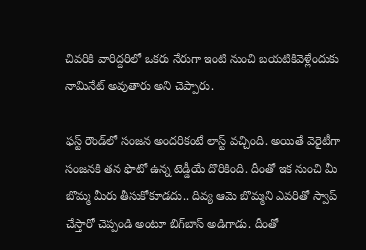చివరికి వారిద్దరిలో ఒకరు నేరుగా ఇంటి నుంచి బయటికివెళ్లేందుకు నామినేట్ అవుతారు అని చెప్పారు.

ఫస్ట్ రౌండ్‌లో సంజన అందరికంటే లాస్ట్ వచ్చింది. అయితే వెరైటీగా సంజనకి తన ఫొటో ఉన్న టెడ్డీయే దొరికింది. దీంతో ఇక నుంచి మీ బొమ్మ మీరు తీసుకోకూడదు.. దివ్య ఆమె బొమ్మని ఎవరితో స్వాప్ చేస్తారో చెప్పండి అంటూ బిగ్‌బాస్ అడిగాడు. దీంతో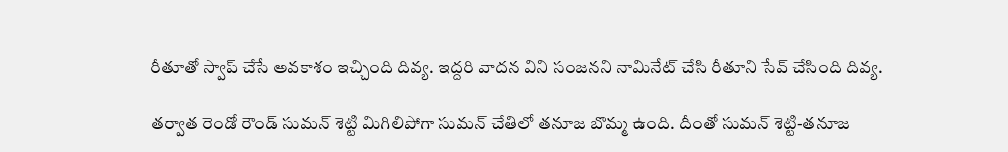రీతూతో స్వాప్ చేసే అవకాశం ఇచ్చింది దివ్య. ఇద్దరి వాదన విని సంజనని నామినేట్ చేసి రీతూని సేవ్ చేసింది దివ్య.

తర్వాత రెండో రౌండ్ సుమన్ శెట్టి మిగిలిపోగా సుమన్ చేతిలో తనూజ బొమ్మ ఉంది. దీంతో సుమన్ శెట్టి-తనూజ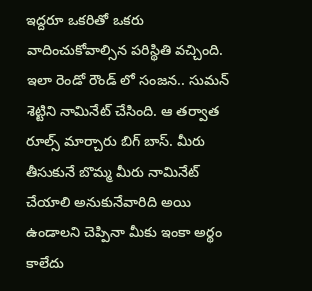ఇద్దరూ ఒకరితో ఒకరు వాదించుకోవాల్సిన పరిస్థితి వచ్చింది. ఇలా రెండో రౌండ్ లో సంజన.. సుమన్ శెట్టిని నామినేట్ చేసింది. ఆ తర్వాత రూల్స్ మార్చారు బిగ్ బాస్. మీరు తీసుకునే బొమ్మ మీరు నామినేట్ చేయాలి అనుకునేవారిది అయి ఉండాలని చెప్పినా మీకు ఇంకా అర్థం కాలేదు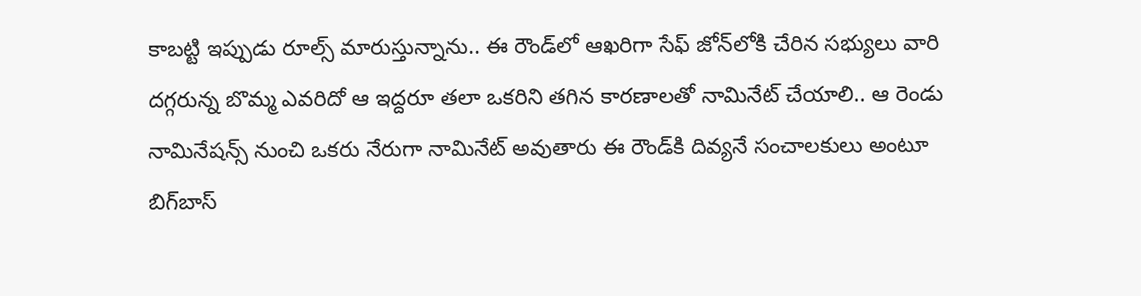కాబట్టి ఇప్పుడు రూల్స్ మారుస్తున్నాను.. ఈ రౌండ్‌లో ఆఖరిగా సేఫ్ జోన్‌లోకి చేరిన సభ్యులు వారి దగ్గరున్న బొమ్మ ఎవరిదో ఆ ఇద్దరూ తలా ఒకరిని తగిన కారణాలతో నామినేట్ చేయాలి.. ఆ రెండు నామినేషన్స్ నుంచి ఒకరు నేరుగా నామినేట్ అవుతారు ఈ రౌండ్‌కి దివ్యనే సంచాలకులు అంటూ బిగ్‌బాస్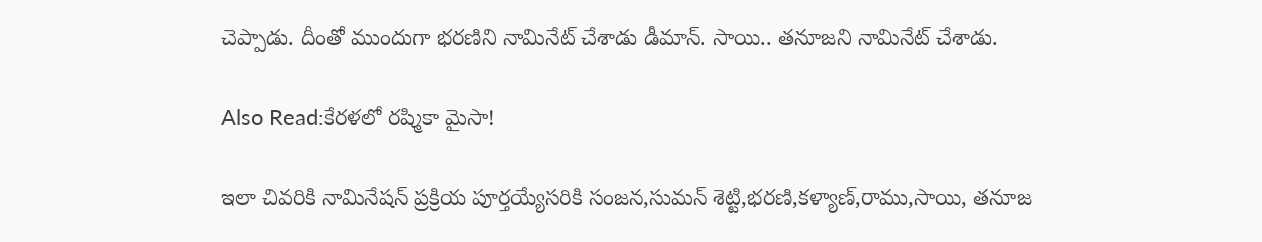చెప్పాడు. దీంతో ముందుగా భరణిని నామినేట్ చేశాడు డీమాన్. సాయి.. తనూజని నామినేట్ చేశాడు.

Also Read:కేరళలో రష్మికా మైసా!

ఇలా చివరికి నామినేషన్ ప్రక్రియ పూర్తయ్యేసరికి సంజన,సుమన్ శెట్టి,భరణి,కళ్యాణ్,రాము,సాయి, తనూజ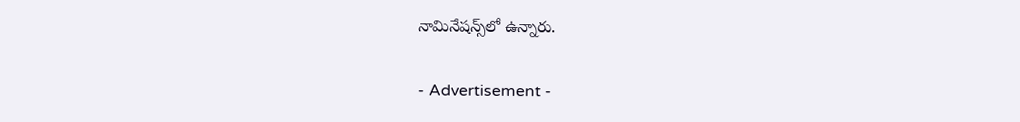నామినేషన్స్‌లో ఉన్నారు.

- Advertisement -